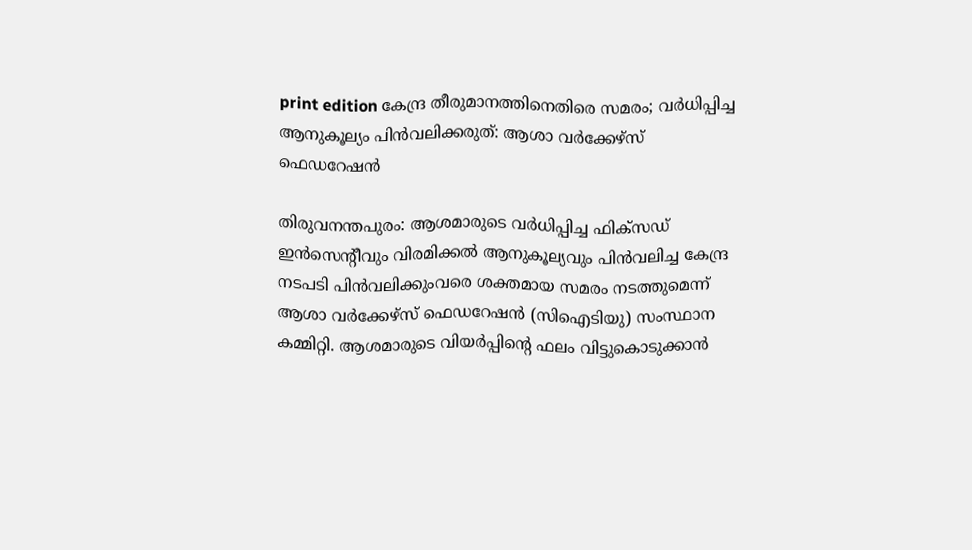print edition കേന്ദ്ര തീരുമാനത്തിനെതിരെ സമരം; വർധിപ്പിച്ച ആനുകൂല്യം പിൻവലിക്കരുത്: ആശാ വർക്കേഴ്സ് ഫെഡറേഷൻ

തിരുവനന്തപുരം: ആശമാരുടെ വർധിപ്പിച്ച ഫിക്സഡ് ഇൻസെന്റീവും വിരമിക്കൽ ആനുകൂല്യവും പിൻവലിച്ച കേന്ദ്ര നടപടി പിൻവലിക്കുംവരെ ശക്തമായ സമരം നടത്തുമെന്ന് ആശാ വർക്കേഴ്സ് ഫെഡറേഷൻ (സിഐടിയു) സംസ്ഥാന കമ്മിറ്റി. ആശമാരുടെ വിയർപ്പിന്റെ ഫലം വിട്ടുകൊടുക്കാൻ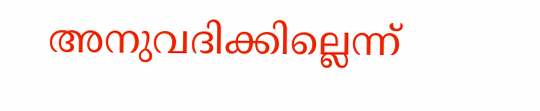അനുവദിക്കില്ലെന്ന്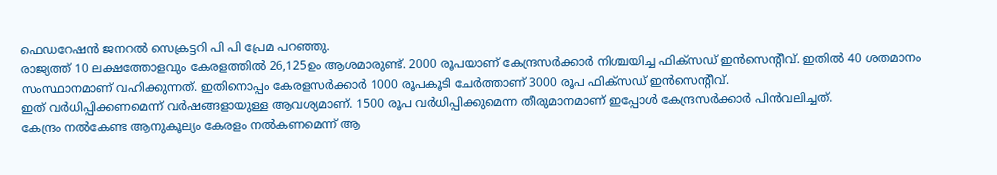ഫെഡറേഷൻ ജനറൽ സെക്രട്ടറി പി പി പ്രേമ പറഞ്ഞു.
രാജ്യത്ത് 10 ലക്ഷത്തോളവും കേരളത്തിൽ 26,125ഉം ആശമാരുണ്ട്. 2000 രൂപയാണ് കേന്ദ്രസർക്കാർ നിശ്ചയിച്ച ഫിക്സഡ് ഇൻസെന്റീവ്. ഇതിൽ 40 ശതമാനം സംസ്ഥാനമാണ് വഹിക്കുന്നത്. ഇതിനൊപ്പം കേരളസർക്കാർ 1000 രൂപകൂടി ചേർത്താണ് 3000 രൂപ ഫിക്സഡ് ഇൻസെന്റീവ്.
ഇത് വർധിപ്പിക്കണമെന്ന് വർഷങ്ങളായുള്ള ആവശ്യമാണ്. 1500 രൂപ വർധിപ്പിക്കുമെന്ന തീരുമാനമാണ് ഇപ്പോൾ കേന്ദ്രസർക്കാർ പിൻവലിച്ചത്.
കേന്ദ്രം നൽകേണ്ട ആനുകൂല്യം കേരളം നൽകണമെന്ന് ആ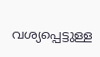വശ്യപ്പെട്ടുള്ള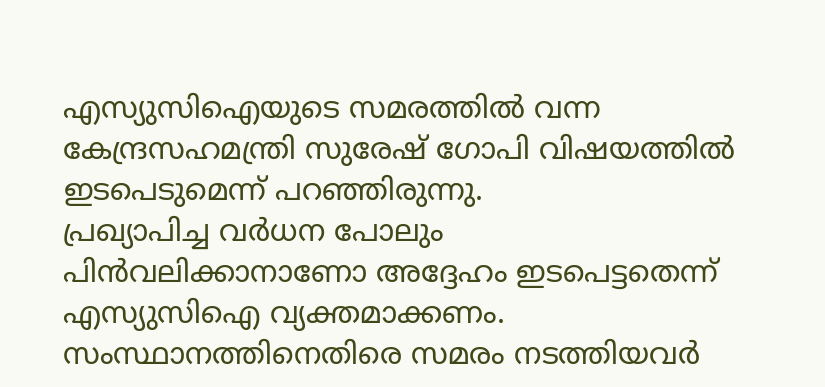എസ്യുസിഐയുടെ സമരത്തിൽ വന്ന കേന്ദ്രസഹമന്ത്രി സുരേഷ് ഗോപി വിഷയത്തിൽ ഇടപെടുമെന്ന് പറഞ്ഞിരുന്നു.
പ്രഖ്യാപിച്ച വർധന പോലും പിൻവലിക്കാനാണോ അദ്ദേഹം ഇടപെട്ടതെന്ന് എസ്യുസിഐ വ്യക്തമാക്കണം. സംസ്ഥാനത്തിനെതിരെ സമരം നടത്തിയവർ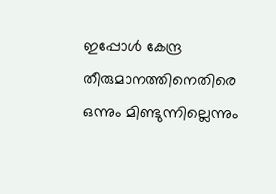ഇപ്പോൾ കേന്ദ്ര തീരുമാനത്തിനെതിരെ ഒന്നും മിണ്ടുന്നില്ലെന്നും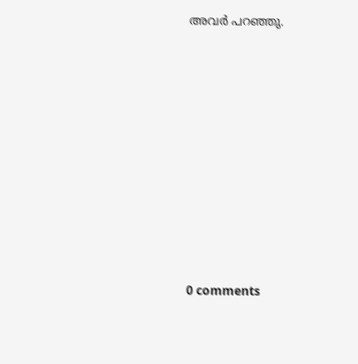അവർ പറഞ്ഞു.










0 comments